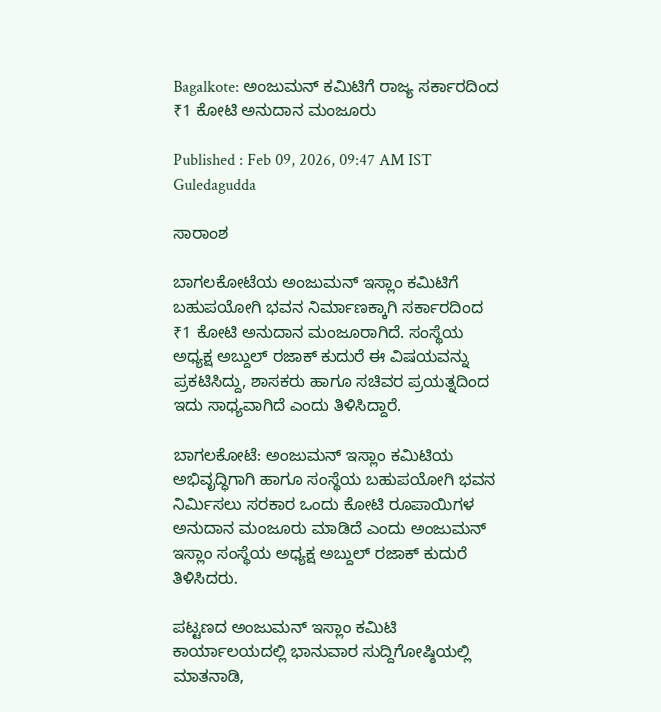Bagalkote: ಅಂಜುಮನ್ ಕಮಿಟಿಗೆ ರಾಜ್ಯ ಸರ್ಕಾರದಿಂದ ₹1 ಕೋಟಿ ಅನುದಾನ ಮಂಜೂರು

Published : Feb 09, 2026, 09:47 AM IST
Guledagudda

ಸಾರಾಂಶ

ಬಾಗಲಕೋಟೆಯ ಅಂಜುಮನ್ ಇಸ್ಲಾಂ ಕಮಿಟಿಗೆ ಬಹುಪಯೋಗಿ ಭವನ ನಿರ್ಮಾಣಕ್ಕಾಗಿ ಸರ್ಕಾರದಿಂದ ₹1 ಕೋಟಿ ಅನುದಾನ ಮಂಜೂರಾಗಿದೆ. ಸಂಸ್ಥೆಯ ಅಧ್ಯಕ್ಷ ಅಬ್ದುಲ್ ರಜಾಕ್ ಕುದುರೆ ಈ ವಿಷಯವನ್ನು ಪ್ರಕಟಿಸಿದ್ದು, ಶಾಸಕರು ಹಾಗೂ ಸಚಿವರ ಪ್ರಯತ್ನದಿಂದ ಇದು ಸಾಧ್ಯವಾಗಿದೆ ಎಂದು ತಿಳಿಸಿದ್ದಾರೆ.

ಬಾಗಲಕೋಟೆ: ಅಂಜುಮನ್ ಇಸ್ಲಾಂ ಕಮಿಟಿಯ ಅಭಿವೃದ್ಧಿಗಾಗಿ ಹಾಗೂ ಸಂಸ್ಥೆಯ ಬಹುಪಯೋಗಿ ಭವನ ನಿರ್ಮಿಸಲು ಸರಕಾರ ಒಂದು ಕೋಟಿ ರೂಪಾಯಿಗಳ ಅನುದಾನ ಮಂಜೂರು ಮಾಡಿದೆ ಎಂದು ಅಂಜುಮನ್ ಇಸ್ಲಾಂ ಸಂಸ್ಥೆಯ ಅಧ್ಯಕ್ಷ ಅಬ್ದುಲ್ ರಜಾಕ್ ಕುದುರೆ ತಿಳಿಸಿದರು.

ಪಟ್ಟಣದ ಅಂಜುಮನ್ ಇಸ್ಲಾಂ ಕಮಿಟಿ ಕಾರ್ಯಾಲಯದಲ್ಲಿ ಭಾನುವಾರ ಸುದ್ದಿಗೋಷ್ಠಿಯಲ್ಲಿ ಮಾತನಾಡಿ,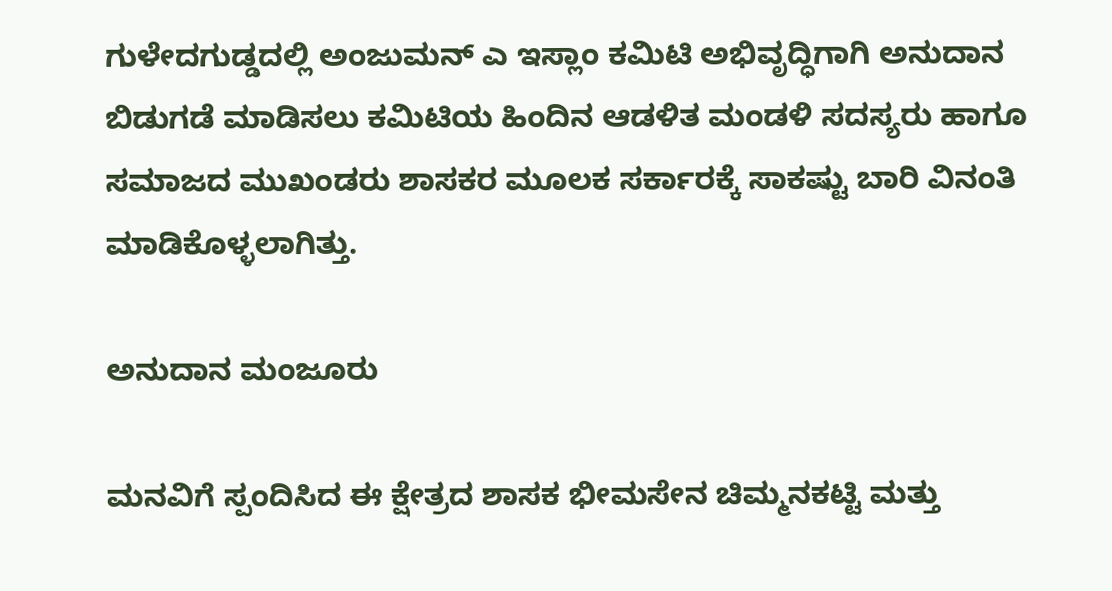ಗುಳೇದಗುಡ್ಡದಲ್ಲಿ ಅಂಜುಮನ್ ಎ ಇಸ್ಲಾಂ ಕಮಿಟಿ ಅಭಿವೃದ್ಧಿಗಾಗಿ ಅನುದಾನ ಬಿಡುಗಡೆ ಮಾಡಿಸಲು ಕಮಿಟಿಯ ಹಿಂದಿನ ಆಡಳಿತ ಮಂಡಳಿ ಸದಸ್ಯರು ಹಾಗೂ ಸಮಾಜದ ಮುಖಂಡರು ಶಾಸಕರ ಮೂಲಕ ಸರ್ಕಾರಕ್ಕೆ ಸಾಕಷ್ಟು ಬಾರಿ ವಿನಂತಿ ಮಾಡಿಕೊಳ್ಳಲಾಗಿತ್ತು.

ಅನುದಾನ ಮಂಜೂರು

ಮನವಿಗೆ ಸ್ಪಂದಿಸಿದ ಈ ಕ್ಷೇತ್ರದ ಶಾಸಕ ಭೀಮಸೇನ ಚಿಮ್ಮನಕಟ್ಟಿ ಮತ್ತು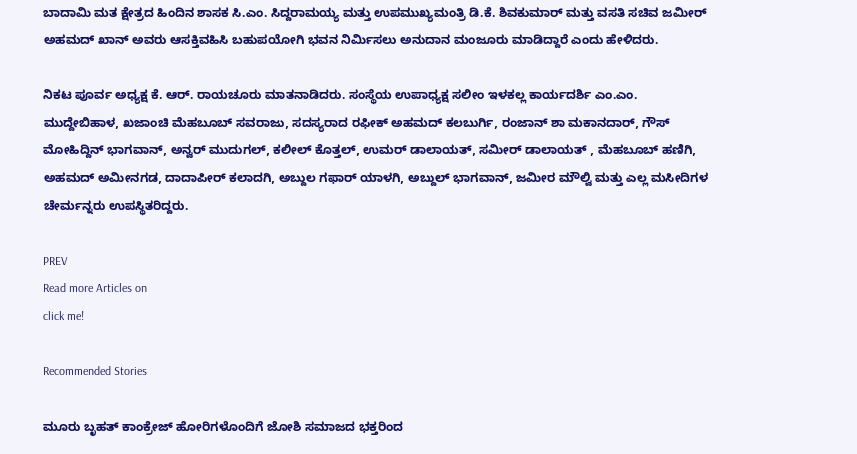ಬಾದಾಮಿ ಮತ ಕ್ಷೇತ್ರದ ಹಿಂದಿನ ಶಾಸಕ ಸಿ.ಎಂ. ಸಿದ್ದರಾಮಯ್ಯ ಮತ್ತು ಉಪಮುಖ್ಯಮಂತ್ರಿ ಡಿ.ಕೆ. ಶಿವಕುಮಾರ್ ಮತ್ತು ವಸತಿ ಸಚಿವ ಜಮೀರ್ ಅಹಮದ್ ಖಾನ್ ಅವರು ಆಸಕ್ತಿವಹಿಸಿ ಬಹುಪಯೋಗಿ ಭವನ ನಿರ್ಮಿಸಲು ಅನುದಾನ ಮಂಜೂರು ಮಾಡಿದ್ದಾರೆ ಎಂದು ಹೇಳಿದರು.

ನಿಕಟ ಪೂರ್ವ ಅಧ್ಯಕ್ಷ ಕೆ. ಆರ್. ರಾಯಚೂರು ಮಾತನಾಡಿದರು. ಸಂಸ್ಥೆಯ ಉಪಾಧ್ಯಕ್ಷ ಸಲೀಂ ಇಳಕಲ್ಲ ಕಾರ್ಯದರ್ಶಿ ಎಂ.ಎಂ. ಮುದ್ದೇಬಿಹಾಳ, ಖಜಾಂಚಿ ಮೆಹಬೂಬ್ ಸವರಾಜು, ಸದಸ್ಯರಾದ ರಫೀಕ್ ಅಹಮದ್ ಕಲಬುರ್ಗಿ, ರಂಜಾನ್ ಶಾ ಮಕಾನದಾರ್, ಗೌಸ್ ಮೋಹಿದ್ದಿನ್ ಭಾಗವಾನ್, ಅನ್ವರ್ ಮುದುಗಲ್, ಕಲೀಲ್ ಕೊತ್ತಲ್, ಉಮರ್ ಡಾಲಾಯತ್, ಸಮೀರ್ ಡಾಲಾಯತ್ , ಮೆಹಬೂಬ್ ಹಣಿಗಿ, ಅಹಮದ್ ಅಮೀನಗಡ, ದಾದಾಪೀರ್ ಕಲಾದಗಿ, ಅಬ್ದುಲ ಗಫಾರ್ ಯಾಳಗಿ, ಅಬ್ದುಲ್ ಭಾಗವಾನ್, ಜಮೀರ ಮೌಲ್ವಿ ಮತ್ತು ಎಲ್ಲ ಮಸೀದಿಗಳ ಚೇರ್ಮನ್ನರು ಉಪಸ್ಥಿತರಿದ್ದರು.

PREV
Read more Articles on
click me!

Recommended Stories

ಮೂರು ಬೃಹತ್ ಕಾಂಕ್ರೇಜ್ ಹೋರಿಗಳೊಂದಿಗೆ ಜೋಶಿ ಸಮಾಜದ ಭಕ್ತರಿಂದ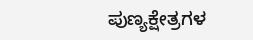ಪುಣ್ಯಕ್ಷೇತ್ರಗಳ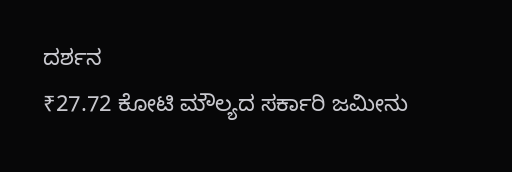ದರ್ಶನ
₹27.72 ಕೋಟಿ ಮೌಲ್ಯದ ಸರ್ಕಾರಿ ಜಮೀನು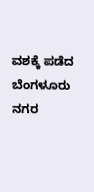ವಶಕ್ಕೆ ಪಡೆದ ಬೆಂಗಳೂರು ನಗರ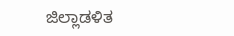ಜಿಲ್ಲಾಡಳಿತ